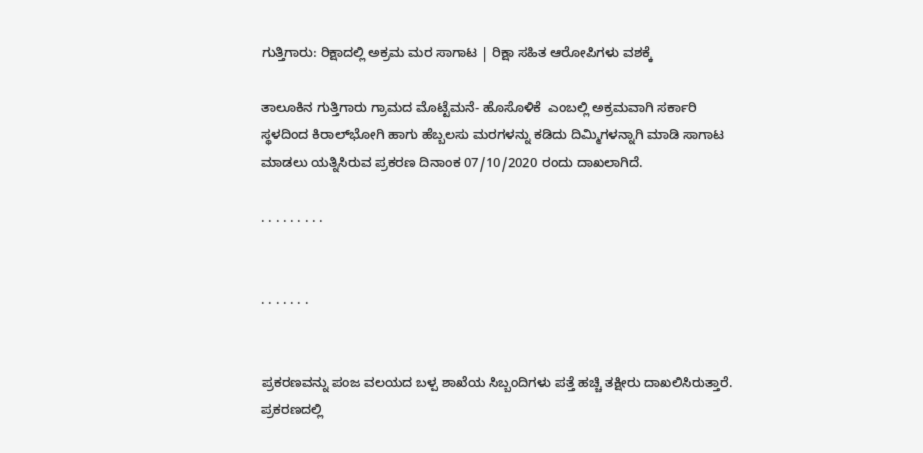ಗುತ್ತಿಗಾರು: ರಿಕ್ಷಾದಲ್ಲಿ ಅಕ್ರಮ ಮರ ಸಾಗಾಟ | ರಿಕ್ಷಾ ಸಹಿತ ಆರೋಪಿಗಳು ವಶಕ್ಕೆ

ತಾಲೂಕಿನ ಗುತ್ತಿಗಾರು ಗ್ರಾಮದ ಮೊಟ್ಟೆಮನೆ- ಹೊಸೊಳಿಕೆ  ಎಂಬಲ್ಲಿ ಅಕ್ರಮವಾಗಿ ಸರ್ಕಾರಿ ಸ್ಥಳದಿಂದ ಕಿರಾಲ್‌ಭೋಗಿ ಹಾಗು ಹೆಬ್ಬಲಸು ಮರಗಳನ್ನು ಕಡಿದು ದಿಮ್ಮಿಗಳನ್ನಾಗಿ ಮಾಡಿ ಸಾಗಾಟ ಮಾಡಲು ಯತ್ನಿಸಿರುವ ಪ್ರಕರಣ ದಿನಾಂಕ 07/10/2020 ರಂದು ದಾಖಲಾಗಿದೆ.

. . . . . . . . .


. . . . . . .


ಪ್ರಕರಣವನ್ನು ಪಂಜ ವಲಯದ ಬಳ್ಪ ಶಾಖೆಯ ಸಿಬ್ಬಂದಿಗಳು ಪತ್ತೆ ಹಚ್ಚಿ ತಕ್ಷೀರು ದಾಖಲಿಸಿರುತ್ತಾರೆ. ಪ್ರಕರಣದಲ್ಲಿ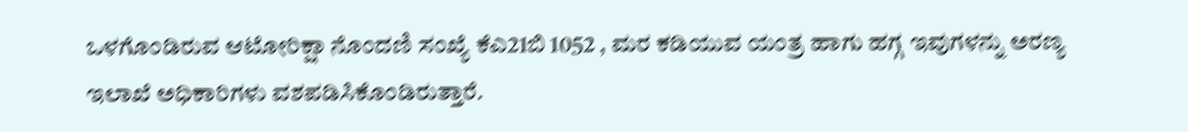ಒಳಗೊಂಡಿರುವ ಆಟೋರಿಕ್ಷಾ ನೊಂದಣಿ ಸಂಖ್ಯೆ ಕೆಎ21ಬಿ 1052 , ಮರ ಕಡಿಯುವ ಯಂತ್ರ ಹಾಗು ಹಗ್ಗ ಇವುಗಳನ್ನು ಅರಣ್ಯ ಇಲಾಖೆ ಅಧಿಕಾರಿಗಳು ವಶಪಡಿಸಿಕೊಂಡಿರುತ್ತಾರೆ.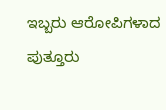ಇಬ್ಬರು ಆರೋಪಿಗಳಾದ ಪುತ್ತೂರು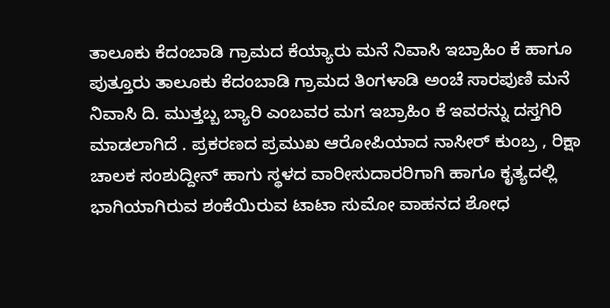ತಾಲೂಕು ಕೆದಂಬಾಡಿ ಗ್ರಾಮದ ಕೆಯ್ಯಾರು ಮನೆ ನಿವಾಸಿ ಇಬ್ರಾಹಿಂ ಕೆ ಹಾಗೂ ಪುತ್ತೂರು ತಾಲೂಕು ಕೆದಂಬಾಡಿ ಗ್ರಾಮದ ತಿಂಗಳಾಡಿ ಅಂಚೆ ಸಾರಪುಣಿ ಮನೆ ನಿವಾಸಿ ದಿ. ಮುತ್ತಬ್ಬ ಬ್ಯಾರಿ ಎಂಬವರ ಮಗ ಇಬ್ರಾಹಿಂ ಕೆ ಇವರನ್ನು ದಸ್ತಗಿರಿ ಮಾಡಲಾಗಿದೆ . ಪ್ರಕರಣದ ಪ್ರಮುಖ ಆರೋಪಿಯಾದ ನಾಸೀರ್ ಕುಂಬ್ರ , ರಿಕ್ಷಾ ಚಾಲಕ ಸಂಶುದ್ದೀನ್ ಹಾಗು ಸ್ಥಳದ ವಾರೀಸುದಾರರಿಗಾಗಿ ಹಾಗೂ ಕೃತ್ಯದಲ್ಲಿ ಭಾಗಿಯಾಗಿರುವ ಶಂಕೆಯಿರುವ ಟಾಟಾ ಸುಮೋ ವಾಹನದ ಶೋಧ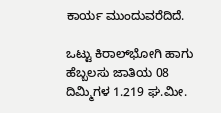ಕಾರ್ಯ ಮುಂದುವರೆದಿದೆ.

ಒಟ್ಟು ಕಿರಾಲ್‌ಭೋಗಿ ಹಾಗು ಹೆಬ್ಬಲಸು ಜಾತಿಯ 08 ದಿಮ್ಮಿಗಳ 1.219 ಘ.ಮೀ.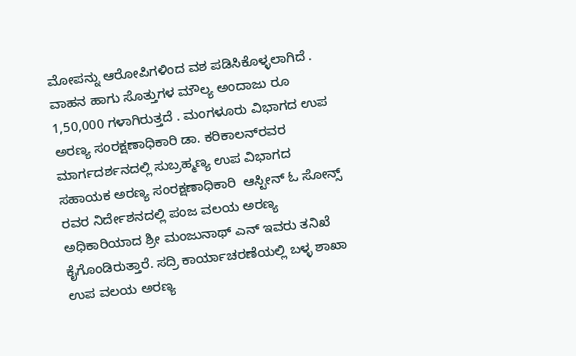ಮೋಪನ್ನು ಆರೋಪಿಗಳಿಂದ ವಶ ಪಡಿಸಿಕೊಳ್ಳಲಾಗಿದೆ . ವಾಹನ ಹಾಗು ಸೊತ್ತುಗಳ ಮೌಲ್ಯ ಅಂದಾಜು ರೂ 1,50,000 ಗಳಾಗಿರುತ್ತದೆ . ಮಂಗಳೂರು ವಿಭಾಗದ ಉಪ ಅರಣ್ಯ ಸಂರಕ್ಷಣಾಧಿಕಾರಿ ಡಾ. ಕರಿಕಾಲನ್‌ರವರ ಮಾರ್ಗದರ್ಶನದಲ್ಲಿ ಸುಬ್ರಹ್ಮಣ್ಯ ಉಪ ವಿಭಾಗದ ಸಹಾಯಕ ಅರಣ್ಯ ಸಂರಕ್ಷಣಾಧಿಕಾರಿ  ಆಸ್ಟೀನ್ ಓ ಸೋನ್ಸ್ ರವರ ನಿರ್ದೇಶನದಲ್ಲಿ ಪಂಜ ವಲಯ ಅರಣ್ಯ ಅಧಿಕಾರಿಯಾದ ಶ್ರೀ ಮಂಜುನಾಥ್ ಎನ್ ಇವರು ತನಿಖೆ ಕೈಗೊಂಡಿರುತ್ತಾರೆ. ಸದ್ರಿ ಕಾರ್ಯಾಚರಣೆಯಲ್ಲಿ ಬಳ್ಳ ಶಾಖಾ ಉಪ ವಲಯ ಅರಣ್ಯ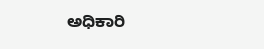ಅಧಿಕಾರಿ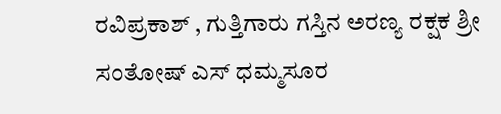ರವಿಪ್ರಕಾಶ್ , ಗುತ್ತಿಗಾರು ಗಸ್ತಿನ ಅರಣ್ಯ ರಕ್ಷಕ ಶ್ರೀ ಸಂತೋಷ್ ಎಸ್ ಧಮ್ಮಸೂರ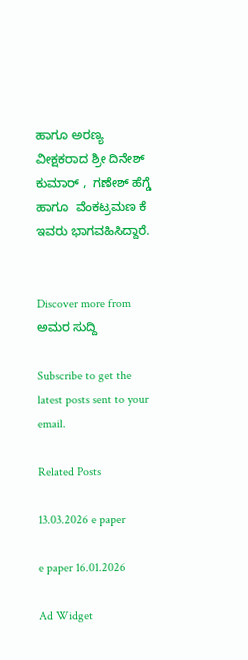ಹಾಗೂ ಅರಣ್ಯ ವೀಕ್ಷಕರಾದ ಶ್ರೀ ದಿನೇಶ್ ಕುಮಾರ್ ,  ಗಣೇಶ್ ಹೆಗ್ಡೆ ಹಾಗೂ  ವೆಂಕಟ್ರಮಣ ಕೆ ಇವರು ಭಾಗವಹಿಸಿದ್ದಾರೆ.


Discover more from ಅಮರ ಸುದ್ದಿ

Subscribe to get the latest posts sent to your email.

Related Posts

13.03.2026 e paper

e paper 16.01.2026

Ad Widget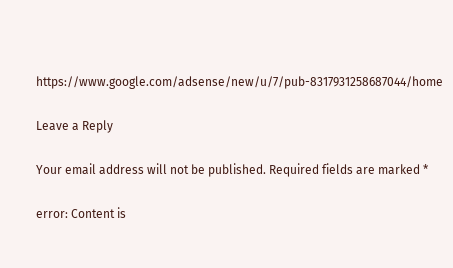https://www.google.com/adsense/new/u/7/pub-8317931258687044/home

Leave a Reply

Your email address will not be published. Required fields are marked *

error: Content is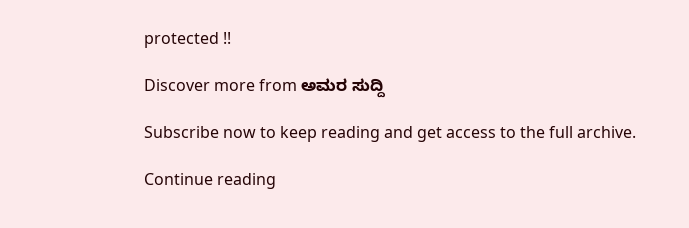protected !!

Discover more from ಅಮರ ಸುದ್ದಿ

Subscribe now to keep reading and get access to the full archive.

Continue reading